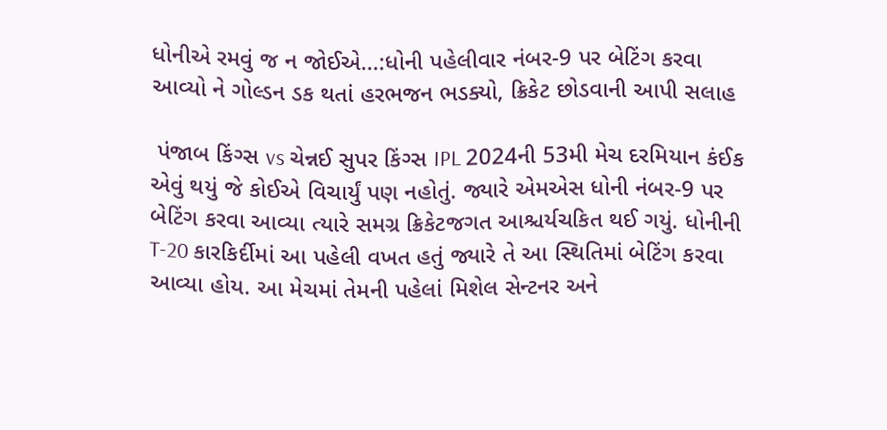ધોનીએ રમવું જ ન જોઈએ...:ધોની પહેલીવાર નંબર-9 પર બેટિંગ કરવા આવ્યો ને ગોલ્ડન ડક થતાં હરભજન ભડક્યો, ક્રિકેટ છોડવાની આપી સલાહ

 પંજાબ કિંગ્સ vs ચેન્નઈ સુપર કિંગ્સ IPL 2024ની 53મી મેચ દરમિયાન કંઈક એવું થયું જે કોઈએ વિચાર્યું પણ નહોતું. જ્યારે એમએસ ધોની નંબર-9 પર બેટિંગ કરવા આવ્યા ત્યારે સમગ્ર ક્રિકેટજગત આશ્ચર્યચકિત થઈ ગયું. ધોનીની T-20 કારકિર્દીમાં આ પહેલી વખત હતું જ્યારે તે આ સ્થિતિમાં બેટિંગ કરવા આવ્યા હોય. આ મેચમાં તેમની પહેલાં મિશેલ સેન્ટનર અને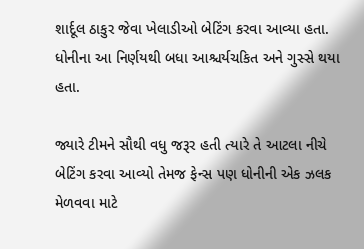શાર્દૂલ ઠાકુર જેવા ખેલાડીઓ બેટિંગ કરવા આવ્યા હતા. ધોનીના આ નિર્ણયથી બધા આશ્ચર્યચકિત અને ગુસ્સે થયા હતા.

જ્યારે ટીમને સૌથી વધુ જરૂર હતી ત્યારે તે આટલા નીચે બેટિંગ કરવા આવ્યો તેમજ ફેન્સ પણ ધોનીની એક ઝલક મેળવવા માટે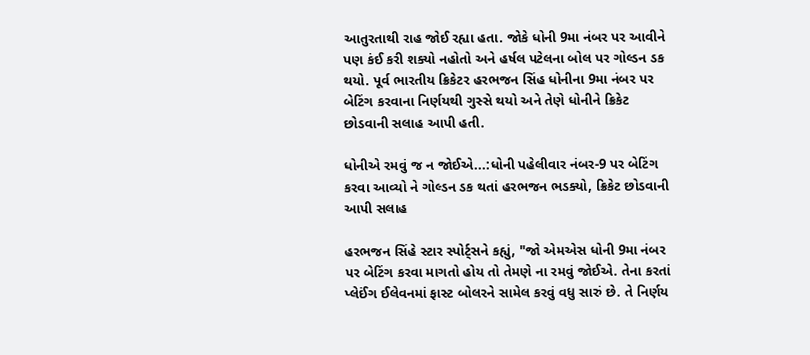આતુરતાથી રાહ જોઈ રહ્યા હતા. જોકે ધોની 9મા નંબર પર આવીને પણ કંઈ કરી શક્યો નહોતો અને હર્ષલ પટેલના બોલ પર ગોલ્ડન ડક થયો. પૂર્વ ભારતીય ક્રિકેટર હરભજન સિંહ ધોનીના 9મા નંબર પર બેટિંગ કરવાના નિર્ણયથી ગુસ્સે થયો અને તેણે ધોનીને ક્રિકેટ છોડવાની સલાહ આપી હતી.

ધોનીએ રમવું જ ન જોઈએ...:ધોની પહેલીવાર નંબર-9 પર બેટિંગ કરવા આવ્યો ને ગોલ્ડન ડક થતાં હરભજન ભડક્યો, ક્રિકેટ છોડવાની આપી સલાહ

હરભજન સિંહે સ્ટાર સ્પોર્ટ્સને કહ્યું, "જો એમએસ ધોની 9મા નંબર પર બેટિંગ કરવા માગતો હોય તો તેમણે ના રમવું જોઈએ. તેના કરતાં પ્લેઈંગ ઈલેવનમાં ફાસ્ટ બોલરને સામેલ કરવું વધુ સારું છે. તે નિર્ણય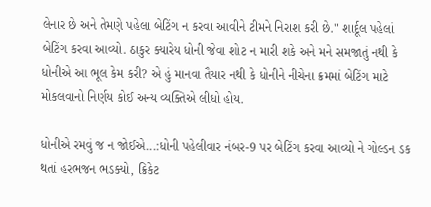લેનાર છે અને તેમણે પહેલા બેટિંગ ન કરવા આવીને ટીમને નિરાશ કરી છે." શાર્દૂલ પહેલાં બેટિંગ કરવા આવ્યો. ઠાકુર ક્યારેય ધોની જેવા શોટ ન મારી શકે અને મને સમજાતું નથી કે ધોનીએ આ ભૂલ કેમ કરી? એ હું માનવા તૈયાર નથી કે ધોનીને નીચેના ક્રમમાં બેટિંગ માટે મોકલવાનો નિર્ણય કોઈ અન્ય વ્યક્તિએ લીધો હોય.

ધોનીએ રમવું જ ન જોઈએ...:ધોની પહેલીવાર નંબર-9 પર બેટિંગ કરવા આવ્યો ને ગોલ્ડન ડક થતાં હરભજન ભડક્યો, ક્રિકેટ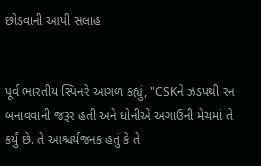છોડવાની આપી સલાહ


પૂર્વ ભારતીય સ્પિનરે આગળ કહ્યું, "CSKને ઝડપથી રન બનાવવાની જરૂર હતી અને ધોનીએ અગાઉની મેચમાં તે કર્યું છે. તે આશ્ચર્યજનક હતું કે તે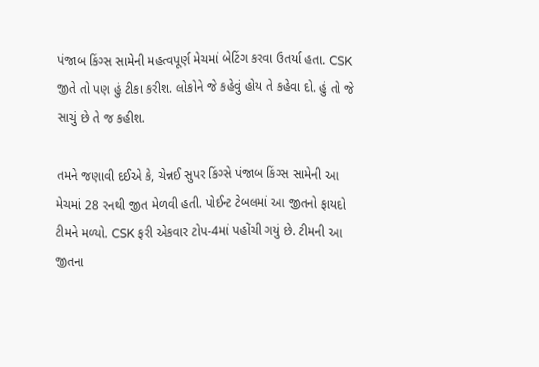પંજાબ કિંગ્સ સામેની મહત્વપૂર્ણ મેચમાં બેટિંગ કરવા ઉતર્યા હતા. CSK જીતે તો પણ હું ટીકા કરીશ. લોકોને જે કહેવું હોય તે કહેવા દો. હું તો જે સાચું છે તે જ કહીશ.

તમને જણાવી દઈએ કે, ચેન્નઈ સુપર કિંગ્સે પંજાબ કિંગ્સ સામેની આ મેચમાં 28 રનથી જીત મેળવી હતી. પોઈન્ટ ટેબલમાં આ જીતનો ફાયદો ટીમને મળ્યો. CSK ફરી એકવાર ટોપ-4માં પહોંચી ગયું છે. ટીમની આ જીતના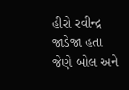હીરો રવીન્દ્ર જાડેજા હતા જેણે બોલ અને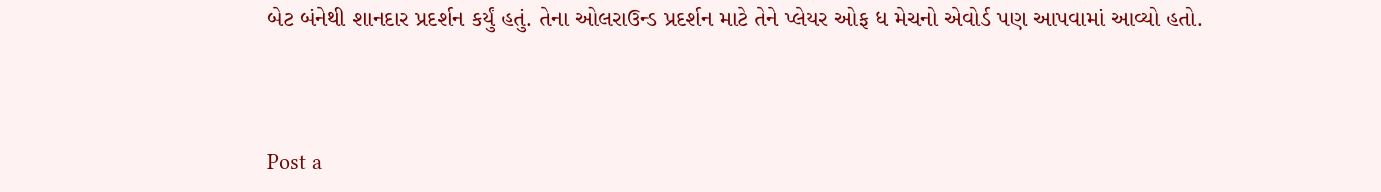બેટ બંનેથી શાનદાર પ્રદર્શન કર્યું હતું. તેના ઓલરાઉન્ડ પ્રદર્શન માટે તેને પ્લેયર ઓફ ધ મેચનો એવોર્ડ પણ આપવામાં આવ્યો હતો.



Post a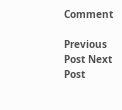Comment

Previous Post Next Post